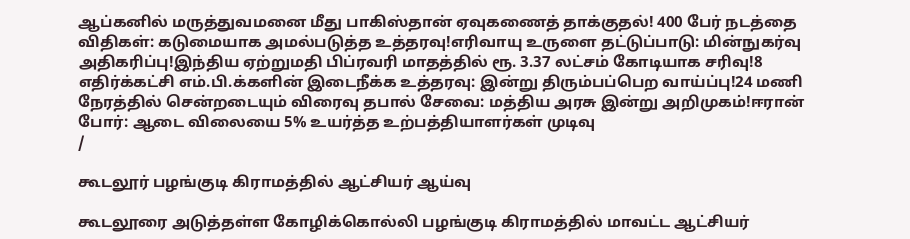ஆப்கனில் மருத்துவமனை மீது பாகிஸ்தான் ஏவுகணைத் தாக்குதல்! 400 பேர் நடத்தை விதிகள்: கடுமையாக அமல்படுத்த உத்தரவு!எரிவாயு உருளை தட்டுப்பாடு: மின்நுகர்வு அதிகரிப்பு!இந்திய ஏற்றுமதி பிப்ரவரி மாதத்தில் ரூ. 3.37 லட்சம் கோடியாக சரிவு!8 எதிர்க்கட்சி எம்.பி.க்களின் இடைநீக்க உத்தரவு: இன்று திரும்பப்பெற வாய்ப்பு!24 மணி நேரத்தில் சென்றடையும் விரைவு தபால் சேவை: மத்திய அரசு இன்று அறிமுகம்!ஈரான் போர்: ஆடை விலையை 5% உயர்த்த உற்பத்தியாளர்கள் முடிவு
/

கூடலூர் பழங்குடி கிராமத்தில் ஆட்சியர் ஆய்வு

கூடலூரை அடுத்தள்ள கோழிக்கொல்லி பழங்குடி கிராமத்தில் மாவட்ட ஆட்சியர்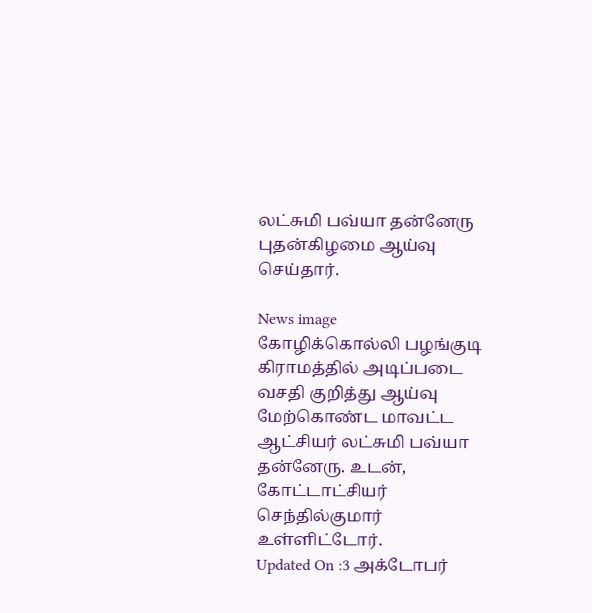லட்சுமி பவ்யா தன்னேரு புதன்கிழமை ஆய்வு செய்தார்.

News image
கோழிக்கொல்லி பழங்குடி கிராமத்தில் அடிப்படை வசதி குறித்து ஆய்வு மேற்கொண்ட மாவட்ட ஆட்சியர் லட்சுமி பவ்யா தன்னேரு. உடன், கோட்டாட்சியர் செந்தில்குமார் உள்ளிட்டோர்.
Updated On :3 அக்டோபர்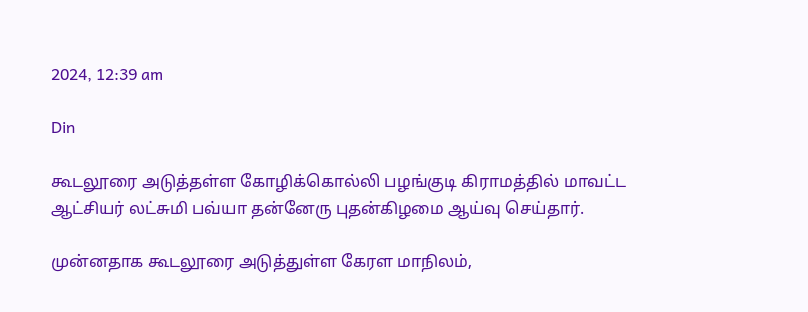2024, 12:39 am

Din

கூடலூரை அடுத்தள்ள கோழிக்கொல்லி பழங்குடி கிராமத்தில் மாவட்ட ஆட்சியர் லட்சுமி பவ்யா தன்னேரு புதன்கிழமை ஆய்வு செய்தார்.

முன்னதாக கூடலூரை அடுத்துள்ள கேரள மாநிலம்,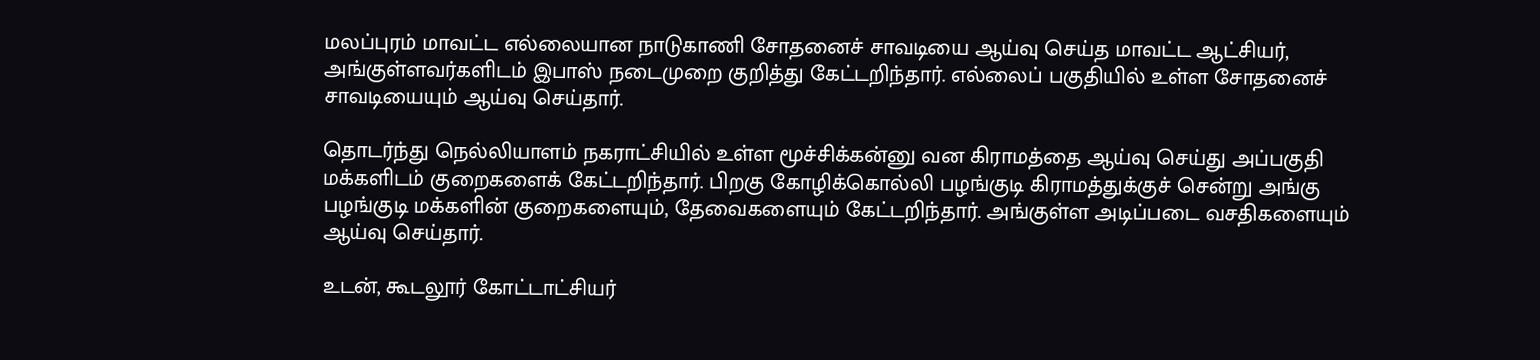மலப்புரம் மாவட்ட எல்லையான நாடுகாணி சோதனைச் சாவடியை ஆய்வு செய்த மாவட்ட ஆட்சியர், அங்குள்ளவர்களிடம் இபாஸ் நடைமுறை குறித்து கேட்டறிந்தார். எல்லைப் பகுதியில் உள்ள சோதனைச் சாவடியையும் ஆய்வு செய்தார்.

தொடர்ந்து நெல்லியாளம் நகராட்சியில் உள்ள மூச்சிக்கன்னு வன கிராமத்தை ஆய்வு செய்து அப்பகுதி மக்களிடம் குறைகளைக் கேட்டறிந்தார். பிறகு கோழிக்கொல்லி பழங்குடி கிராமத்துக்குச் சென்று அங்கு பழங்குடி மக்களின் குறைகளையும், தேவைகளையும் கேட்டறிந்தார். அங்குள்ள அடிப்படை வசதிகளையும் ஆய்வு செய்தார்.

உடன், கூடலூர் கோட்டாட்சியர்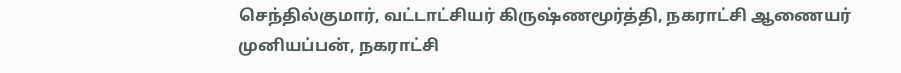செந்தில்குமார், வட்டாட்சியர் கிருஷ்ணமூர்த்தி, நகராட்சி ஆணையர் முனியப்பன், நகராட்சி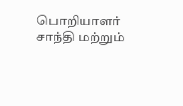பொறியாளர் சாந்தி மற்றும்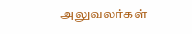அலுவலர்கள்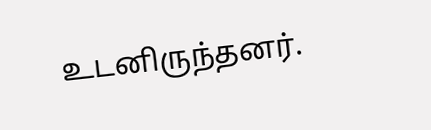உடனிருந்தனர்.